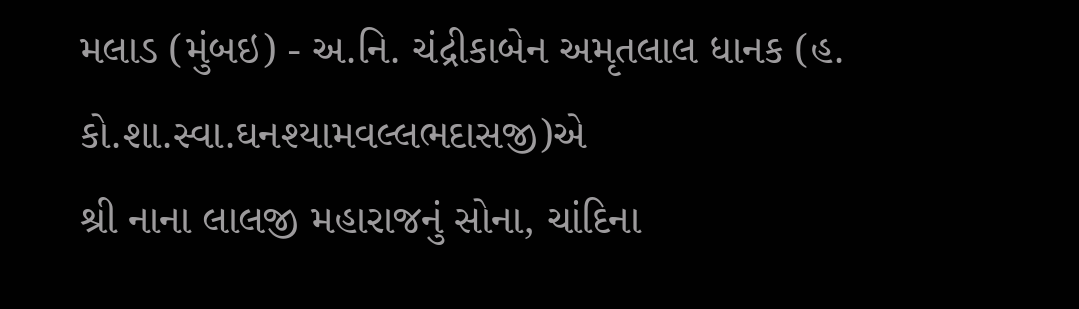મલાડ (મુંબઇ) - અ.નિ. ચંદ્રીકાબેન અમૃતલાલ ધાનક (હ. કો.શા.સ્‍વા.ઘનશ્‍યામવલ્‍લભદાસજી)એ
શ્રી નાના લાલજી મહારાજનું સોના, ચાંદિના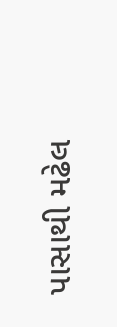પાસાથી મઢેલ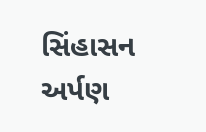સિંહાસન અર્પણ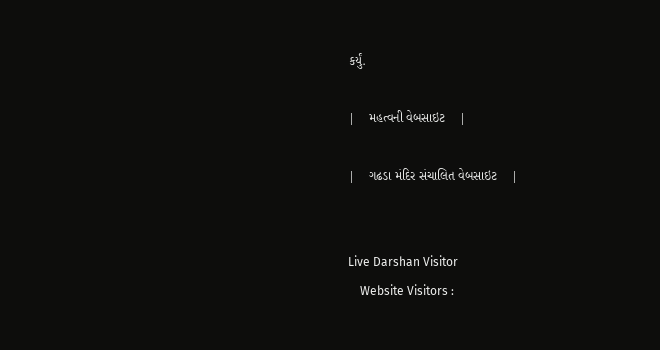કર્યું.

|    મહત્‍વની વેબસાઇટ    |

|    ગઢડા મંદિર સંચાલિત વેબસાઇટ    |


Live Darshan Visitor
    Website Visitors :